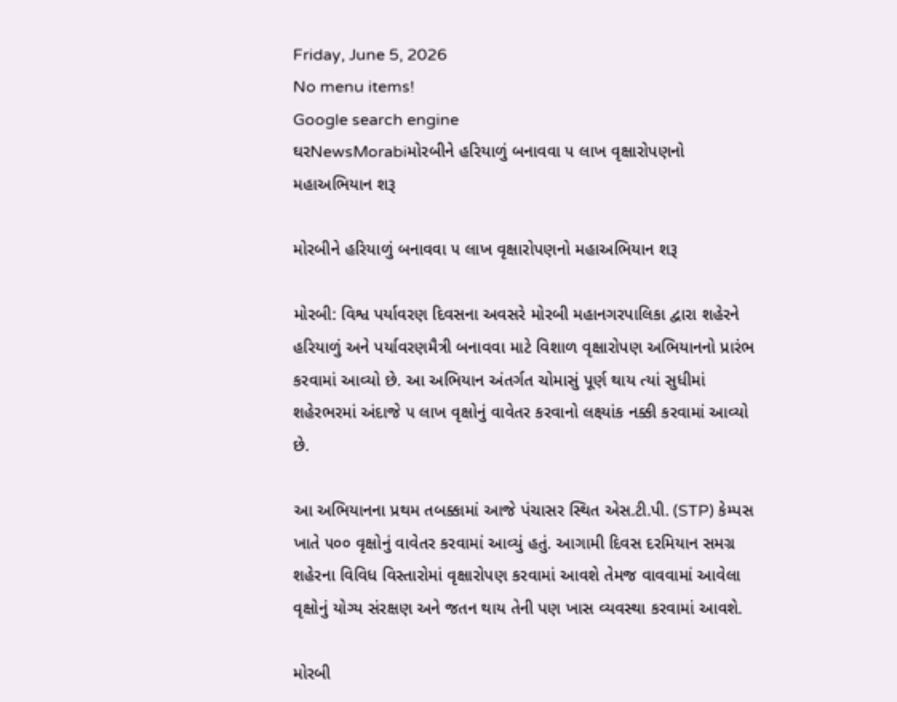Friday, June 5, 2026
No menu items!
Google search engine
ઘરNewsMorabiમોરબીને હરિયાળું બનાવવા ૫ લાખ વૃક્ષારોપણનો મહાઅભિયાન શરૂ

મોરબીને હરિયાળું બનાવવા ૫ લાખ વૃક્ષારોપણનો મહાઅભિયાન શરૂ

મોરબી: વિશ્વ પર્યાવરણ દિવસના અવસરે મોરબી મહાનગરપાલિકા દ્વારા શહેરને હરિયાળું અને પર્યાવરણમૈત્રી બનાવવા માટે વિશાળ વૃક્ષારોપણ અભિયાનનો પ્રારંભ કરવામાં આવ્યો છે. આ અભિયાન અંતર્ગત ચોમાસું પૂર્ણ થાય ત્યાં સુધીમાં શહેરભરમાં અંદાજે ૫ લાખ વૃક્ષોનું વાવેતર કરવાનો લક્ષ્યાંક નક્કી કરવામાં આવ્યો છે.

આ અભિયાનના પ્રથમ તબક્કામાં આજે પંચાસર સ્થિત એસ.ટી.પી. (STP) કેમ્પસ ખાતે ૫૦૦ વૃક્ષોનું વાવેતર કરવામાં આવ્યું હતું. આગામી દિવસ દરમિયાન સમગ્ર શહેરના વિવિધ વિસ્તારોમાં વૃક્ષારોપણ કરવામાં આવશે તેમજ વાવવામાં આવેલા વૃક્ષોનું યોગ્ય સંરક્ષણ અને જતન થાય તેની પણ ખાસ વ્યવસ્થા કરવામાં આવશે.

મોરબી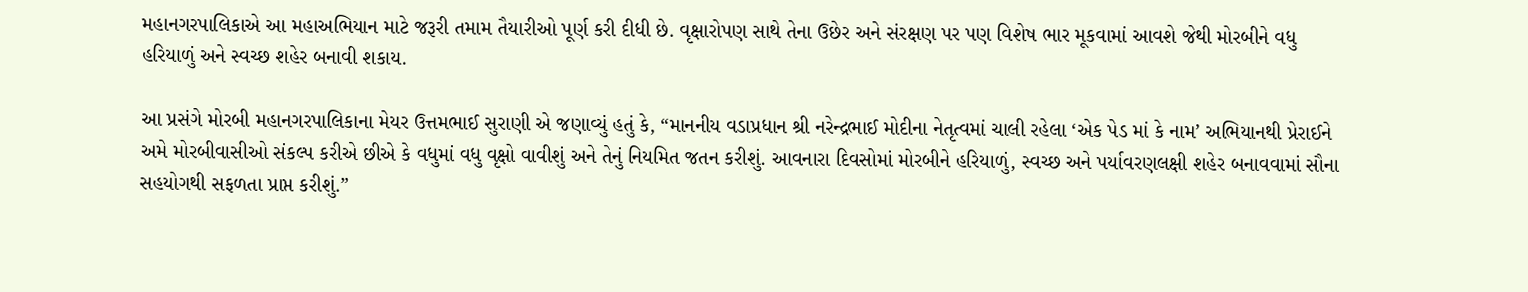મહાનગરપાલિકાએ આ મહાઅભિયાન માટે જરૂરી તમામ તૈયારીઓ પૂર્ણ કરી દીધી છે. વૃક્ષારોપણ સાથે તેના ઉછેર અને સંરક્ષણ પર પણ વિશેષ ભાર મૂકવામાં આવશે જેથી મોરબીને વધુ હરિયાળું અને સ્વચ્છ શહેર બનાવી શકાય.

આ પ્રસંગે મોરબી મહાનગરપાલિકાના મેયર ઉત્તમભાઈ સુરાણી એ જણાવ્યું હતું કે, “માનનીય વડાપ્રધાન શ્રી નરેન્દ્રભાઈ મોદીના નેતૃત્વમાં ચાલી રહેલા ‘એક પેડ માં કે નામ’ અભિયાનથી પ્રેરાઈને અમે મોરબીવાસીઓ સંકલ્પ કરીએ છીએ કે વધુમાં વધુ વૃક્ષો વાવીશું અને તેનું નિયમિત જતન કરીશું. આવનારા દિવસોમાં મોરબીને હરિયાળું, સ્વચ્છ અને પર્યાવરણલક્ષી શહેર બનાવવામાં સૌના સહયોગથી સફળતા પ્રાપ્ત કરીશું.”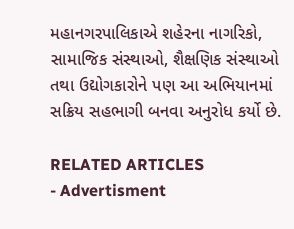મહાનગરપાલિકાએ શહેરના નાગરિકો, સામાજિક સંસ્થાઓ, શૈક્ષણિક સંસ્થાઓ તથા ઉદ્યોગકારોને પણ આ અભિયાનમાં સક્રિય સહભાગી બનવા અનુરોધ કર્યો છે.

RELATED ARTICLES
- Advertisment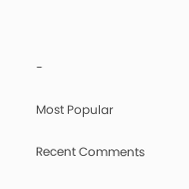-

Most Popular

Recent Comments